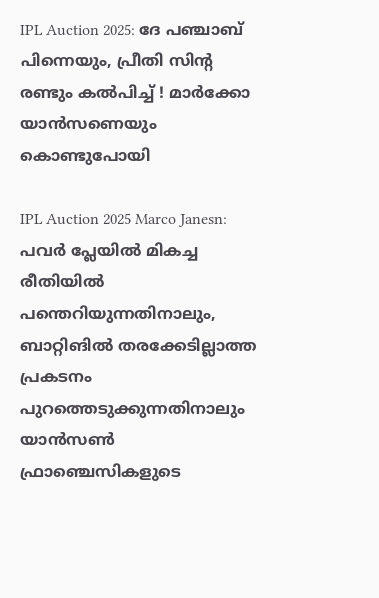IPL Auction 2025: ദേ പഞ്ചാബ് പിന്നെയും, പ്രീതി സിന്റ രണ്ടും കല്‍പിച്ച് ! മാര്‍ക്കോ യാന്‍സണെയും കൊണ്ടുപോയി

IPL Auction 2025 Marco Janesn: പവര്‍ പ്ലേയില്‍ മികച്ച രീതിയില്‍ പന്തെറിയുന്നതിനാലും, ബാറ്റിങില്‍ തരക്കേടില്ലാത്ത പ്രകടനം പുറത്തെടുക്കുന്നതിനാലും യാന്‍സണ്‍ ഫ്രാഞ്ചെസികളുടെ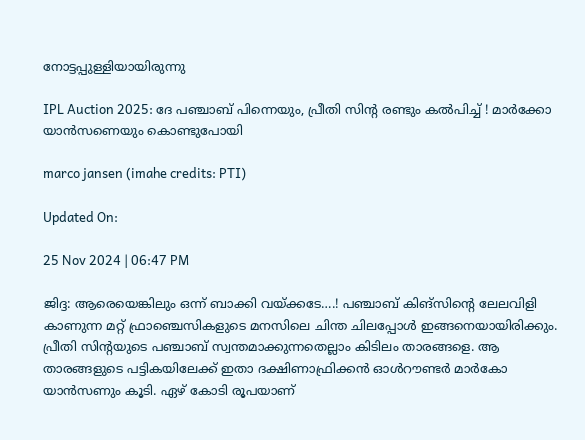നോട്ടപ്പുള്ളിയായിരുന്നു

IPL Auction 2025: ദേ പഞ്ചാബ് പിന്നെയും, പ്രീതി സിന്റ രണ്ടും കല്‍പിച്ച് ! മാര്‍ക്കോ യാന്‍സണെയും കൊണ്ടുപോയി

marco jansen (imahe credits: PTI)

Updated On:

25 Nov 2024 | 06:47 PM

ജിദ്ദ: ആരെയെങ്കിലും ഒന്ന് ബാക്കി വയ്ക്കടേ….! പഞ്ചാബ് കിങ്‌സിന്റെ ലേലവിളി കാണുന്ന മറ്റ് ഫ്രാഞ്ചെസികളുടെ മനസിലെ ചിന്ത ചിലപ്പോള്‍ ഇങ്ങനെയായിരിക്കും. പ്രീതി സിന്റയുടെ പഞ്ചാബ് സ്വന്തമാക്കുന്നതെല്ലാം കിടിലം താരങ്ങളെ. ആ താരങ്ങളുടെ പട്ടികയിലേക്ക് ഇതാ ദക്ഷിണാഫ്രിക്കന്‍ ഓള്‍റൗണ്ടര്‍ മാര്‍കോ യാന്‍സണും കൂടി. ഏഴ് കോടി രൂപയാണ്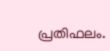പ്രതിഫലം.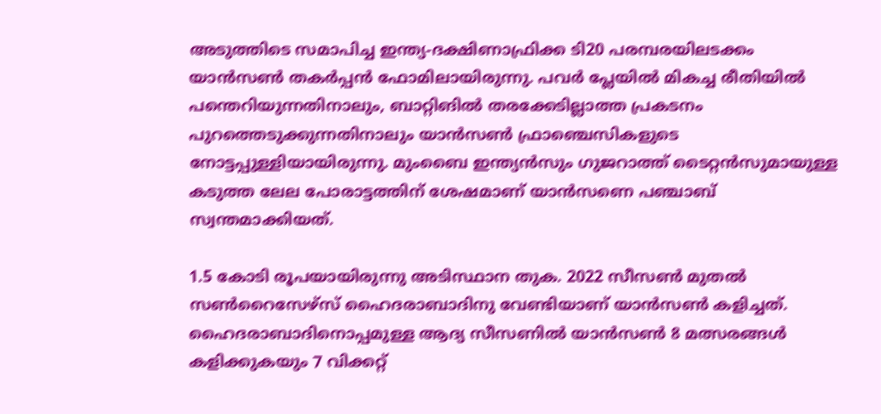അടുത്തിടെ സമാപിച്ച ഇന്ത്യ-ദക്ഷിണാഫ്രിക്ക ടി20 പരമ്പരയിലടക്കം യാന്‍സണ്‍ തകര്‍പ്പന്‍ ഫോമിലായിരുന്നു. പവര്‍ പ്ലേയില്‍ മികച്ച രീതിയില്‍ പന്തെറിയുന്നതിനാലും, ബാറ്റിങില്‍ തരക്കേടില്ലാത്ത പ്രകടനം പുറത്തെടുക്കുന്നതിനാലും യാന്‍സണ്‍ ഫ്രാഞ്ചെസികളുടെ നോട്ടപ്പുള്ളിയായിരുന്നു. മുംബൈ ഇന്ത്യൻസും ഗുജറാത്ത് ടൈറ്റൻസുമായുള്ള കടുത്ത ലേല പോരാട്ടത്തിന് ശേഷമാണ് യാന്‍സണെ പഞ്ചാബ് സ്വന്തമാക്കിയത്.

1.5 കോടി രൂപയായിരുന്നു അടിസ്ഥാന തുക. 2022 സീസണ്‍ മുതല്‍ സണ്‍റൈസേഴ്‌സ് ഹൈദരാബാദിനു വേണ്ടിയാണ് യാന്‍സണ്‍ കളിച്ചത്. ഹൈദരാബാദിനൊപ്പമുള്ള ആദ്യ സീസണിൽ യാന്‍സണ്‍ 8 മത്സരങ്ങൾ കളിക്കുകയും 7 വിക്കറ്റ്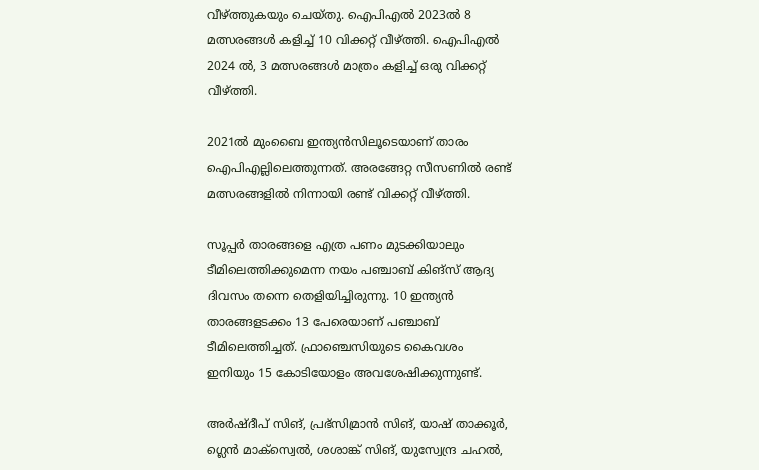വീഴ്ത്തുകയും ചെയ്തു. ഐപിഎൽ 2023ൽ 8 മത്സരങ്ങൾ കളിച്ച് 10 വിക്കറ്റ് വീഴ്ത്തി. ഐപിഎൽ 2024 ൽ, 3 മത്സരങ്ങൾ മാത്രം കളിച്ച് ഒരു വിക്കറ്റ് വീഴ്ത്തി.

2021ല്‍ മുംബൈ ഇന്ത്യന്‍സിലൂടെയാണ് താരം ഐപിഎല്ലിലെത്തുന്നത്. അരങ്ങേറ്റ സീസണില്‍ രണ്ട് മത്സരങ്ങളില്‍ നിന്നായി രണ്ട് വിക്കറ്റ് വീഴ്ത്തി.

സൂപ്പര്‍ താരങ്ങളെ എത്ര പണം മുടക്കിയാലും ടീമിലെത്തിക്കുമെന്ന നയം പഞ്ചാബ് കിങ്‌സ് ആദ്യ ദിവസം തന്നെ തെളിയിച്ചിരുന്നു. 10 ഇന്ത്യന്‍ താരങ്ങളടക്കം 13 പേരെയാണ് പഞ്ചാബ് ടീമിലെത്തിച്ചത്. ഫ്രാഞ്ചെസിയുടെ കൈവശം ഇനിയും 15 കോടിയോളം അവശേഷിക്കുന്നുണ്ട്.

അര്‍ഷ്ദീപ് സിങ്, പ്രഭ്‌സിമ്രാന്‍ സിങ്, യാഷ് താക്കൂര്‍, ഗ്ലെന്‍ മാക്‌സ്വെല്‍, ശശാങ്ക് സിങ്, യുസ്വേന്ദ്ര ചഹല്‍,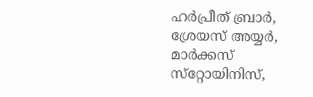ഹര്‍പ്രീത് ബ്രാര്‍, ശ്രേയസ് അയ്യര്‍, മാര്‍ക്കസ് സ്‌റ്റോയിനിസ്,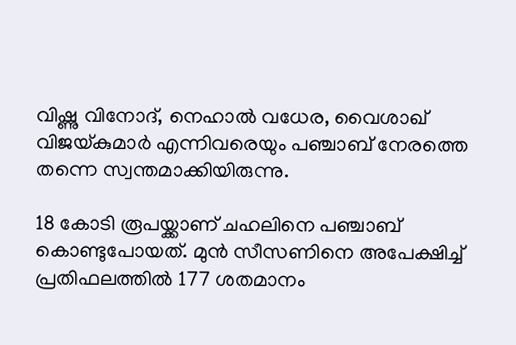വിഷ്ണു വിനോദ്, നെഹാല്‍ വധേര, വൈശാഖ് വിജയ്കുമാര്‍ എന്നിവരെയും പഞ്ചാബ് നേരത്തെ തന്നെ സ്വന്തമാക്കിയിരുന്നു.

18 കോടി രൂപയ്ക്കാണ് ചഹലിനെ പഞ്ചാബ് കൊണ്ടുപോയത്. മുന്‍ സീസണിനെ അപേക്ഷിച്ച് പ്രതിഫലത്തില്‍ 177 ശതമാനം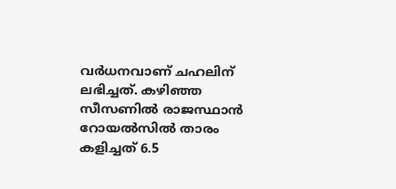വര്‍ധനവാണ് ചഹലിന് ലഭിച്ചത്. കഴിഞ്ഞ സീസണില്‍ രാജസ്ഥാന്‍ റോയല്‍സില്‍ താരം കളിച്ചത് 6.5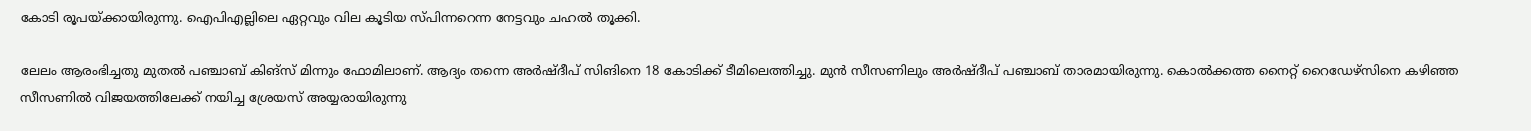കോടി രൂപയ്ക്കായിരുന്നു. ഐപിഎല്ലിലെ ഏറ്റവും വില കൂടിയ സ്പിന്നറെന്ന നേട്ടവും ചഹല്‍ തൂക്കി.

ലേലം ആരംഭിച്ചതു മുതല്‍ പഞ്ചാബ് കിങ്‌സ് മിന്നും ഫോമിലാണ്. ആദ്യം തന്നെ അര്‍ഷ്ദീപ് സിങിനെ 18 കോടിക്ക് ടീമിലെത്തിച്ചു. മുന്‍ സീസണിലും അര്‍ഷ്ദീപ് പഞ്ചാബ് താരമായിരുന്നു. കൊല്‍ക്കത്ത നൈറ്റ് റൈഡേഴ്‌സിനെ കഴിഞ്ഞ സീസണില്‍ വിജയത്തിലേക്ക് നയിച്ച ശ്രേയസ് അയ്യരായിരുന്നു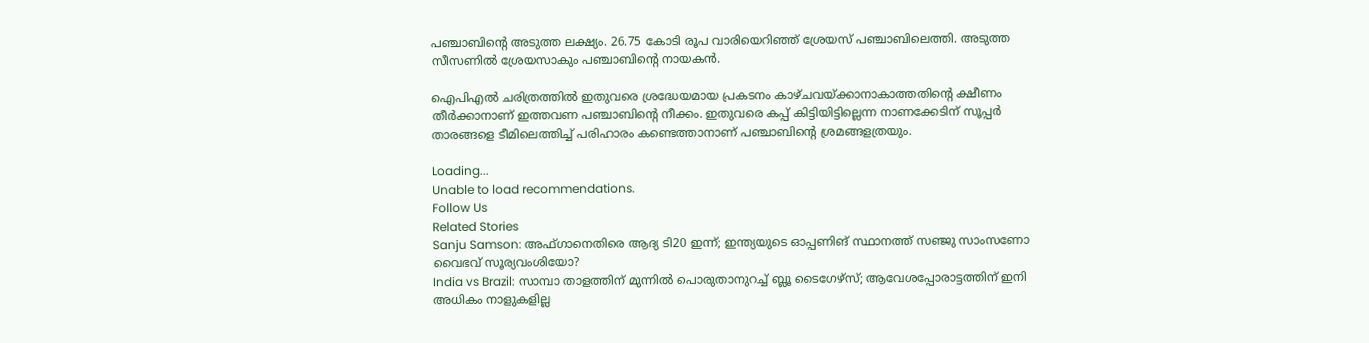പഞ്ചാബിന്റെ അടുത്ത ലക്ഷ്യം. 26.75 കോടി രൂപ വാരിയെറിഞ്ഞ് ശ്രേയസ് പഞ്ചാബിലെത്തി. അടുത്ത സീസണില്‍ ശ്രേയസാകും പഞ്ചാബിന്റെ നായകന്‍.

ഐപിഎല്‍ ചരിത്രത്തില്‍ ഇതുവരെ ശ്രദ്ധേയമായ പ്രകടനം കാഴ്ചവയ്ക്കാനാകാത്തതിന്റെ ക്ഷീണം തീര്‍ക്കാനാണ് ഇത്തവണ പഞ്ചാബിന്റെ നീക്കം. ഇതുവരെ കപ്പ് കിട്ടിയിട്ടില്ലെന്ന നാണക്കേടിന് സൂപ്പര്‍ താരങ്ങളെ ടീമിലെത്തിച്ച് പരിഹാരം കണ്ടെത്താനാണ് പഞ്ചാബിന്റെ ശ്രമങ്ങളത്രയും.

Loading...
Unable to load recommendations.
Follow Us
Related Stories
Sanju Samson: അഫ്ഗാനെതിരെ ആദ്യ ടി20 ഇന്ന്; ഇന്ത്യയുടെ ഓപ്പണിങ് സ്ഥാനത്ത് സഞ്ജു സാംസണോ വൈഭവ് സൂര്യവംശിയോ?
India vs Brazil: സാമ്പാ താളത്തിന് മുന്നില്‍ പൊരുതാനുറച്ച് ബ്ലൂ ടൈഗേഴ്‌സ്‌; ആവേശപ്പോരാട്ടത്തിന് ഇനി അധികം നാളുകളില്ല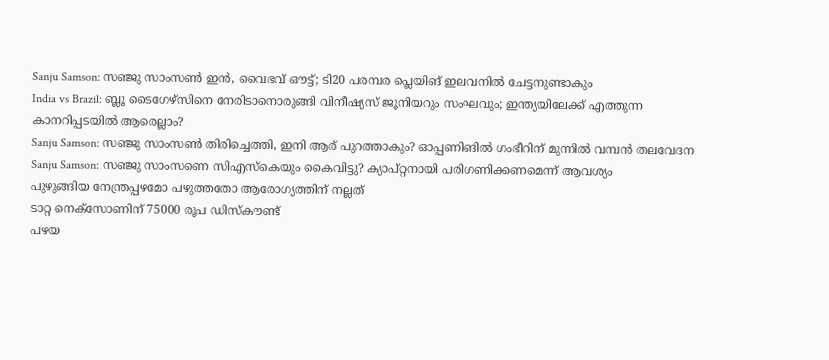Sanju Samson: സഞ്ജു സാംസണ്‍ ഇന്‍, വൈഭവ് ഔട്ട്; ടി20 പരമ്പര പ്ലെയിങ് ഇലവനില്‍ ചേട്ടനുണ്ടാകും
India vs Brazil: ബ്ലൂ ടൈഗേഴ്‌സിനെ നേരിടാനൊരുങ്ങി വിനീഷ്യസ് ജൂനിയറും സംഘവും; ഇന്ത്യയിലേക്ക് എത്തുന്ന കാനറിപ്പടയില്‍ ആരെല്ലാം?
Sanju Samson: സഞ്ജു സാംസൺ തിരിച്ചെത്തി, ഇനി ആര് പുറത്താകും? ഓപ്പണിങിൽ ഗംഭീറിന് മുന്നിൽ വമ്പൻ തലവേദന
Sanju Samson: സഞ്ജു സാംസണെ സിഎസ്‌കെയും കൈവിട്ടു? ക്യാപ്റ്റനായി പരിഗണിക്കണമെന്ന് ആവശ്യം
പുഴുങ്ങിയ നേന്ത്രപ്പഴമോ പഴുത്തതോ ആരോഗ്യത്തിന് നല്ലത്
ടാറ്റ നെക്സോണിന് 75000 രൂപ ഡിസ്കൗണ്ട്
പഴയ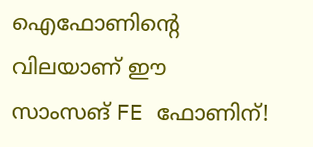ഐഫോണിന്റെ വിലയാണ് ഈ സാംസങ് FE ഫോണിന്!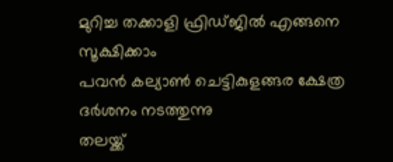മുറിച്ച തക്കാളി ഫ്രിഡ്ജിൽ എങ്ങനെ സൂക്ഷിക്കാം
പവൻ കല്യാൺ ചെട്ടികുളങ്ങര ക്ഷേത്ര ദർശനം നടത്തുന്നു
തലയ്ക്ക്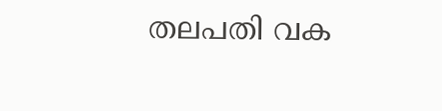തലപതി വക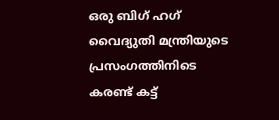ഒരു ബിഗ് ഹഗ്
വൈദ്യുതി മന്ത്രിയുടെ പ്രസംഗത്തിനിടെ കരണ്ട് കട്ട്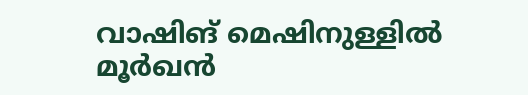വാഷിങ് മെഷിനുള്ളിൽ മൂർഖൻ